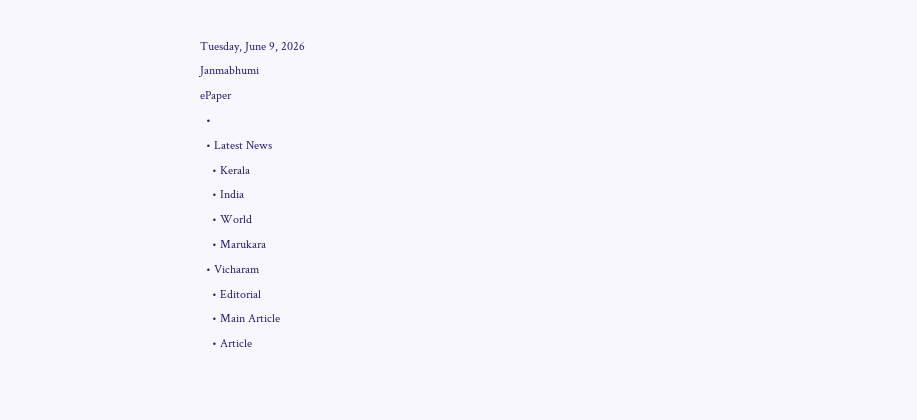Tuesday, June 9, 2026
Janmabhumi
ePaper
  •
  • Latest News
    • Kerala
    • India
    • World
    • Marukara
  • Vicharam
    • Editorial
    • Main Article
    • Article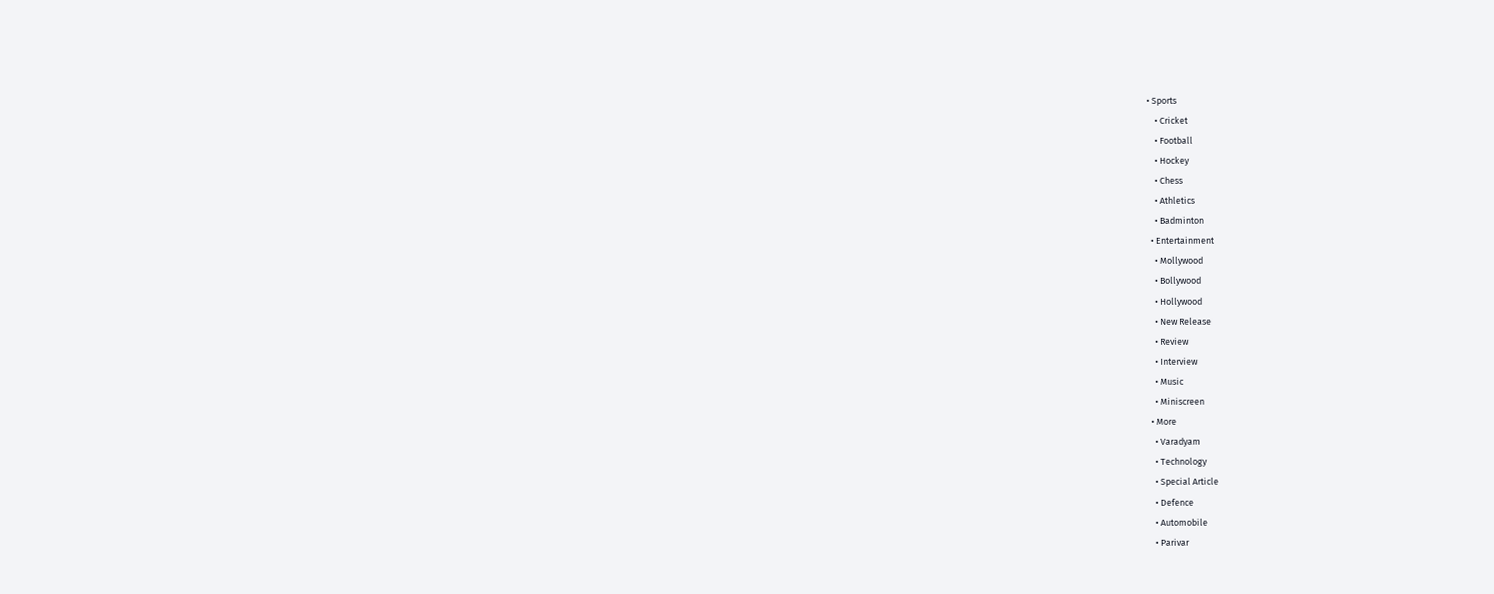• Sports
    • Cricket
    • Football
    • Hockey
    • Chess
    • Athletics
    • Badminton
  • Entertainment
    • Mollywood
    • Bollywood
    • Hollywood
    • New Release
    • Review
    • Interview
    • Music
    • Miniscreen
  • More
    • Varadyam
    • Technology
    • Special Article
    • Defence
    • Automobile
    • Parivar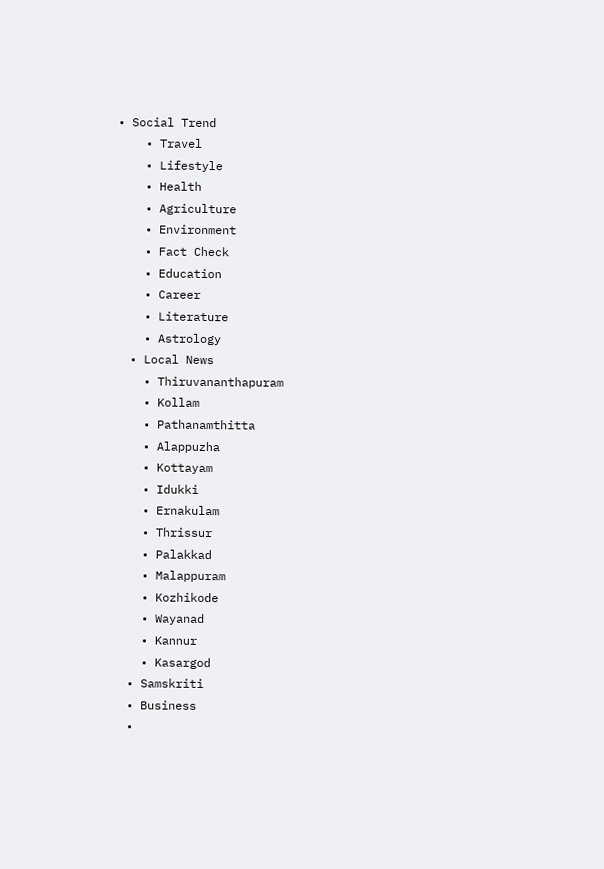• Social Trend
    • Travel
    • Lifestyle
    • Health
    • Agriculture
    • Environment
    • Fact Check
    • Education
    • Career
    • Literature
    • Astrology
  • Local News
    • Thiruvananthapuram
    • Kollam
    • Pathanamthitta
    • Alappuzha
    • Kottayam
    • Idukki
    • Ernakulam
    • Thrissur
    • Palakkad
    • Malappuram
    • Kozhikode
    • Wayanad
    • Kannur
    • Kasargod
  • Samskriti
  • Business
  •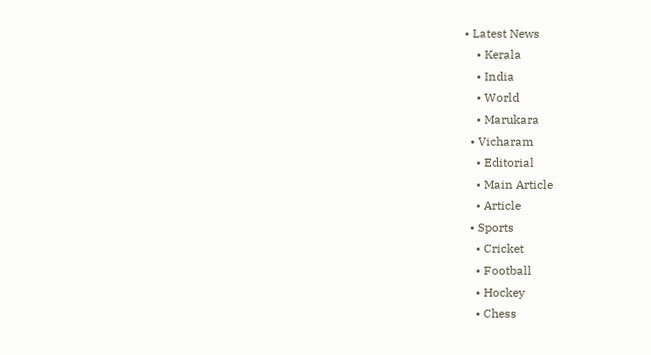• Latest News
    • Kerala
    • India
    • World
    • Marukara
  • Vicharam
    • Editorial
    • Main Article
    • Article
  • Sports
    • Cricket
    • Football
    • Hockey
    • Chess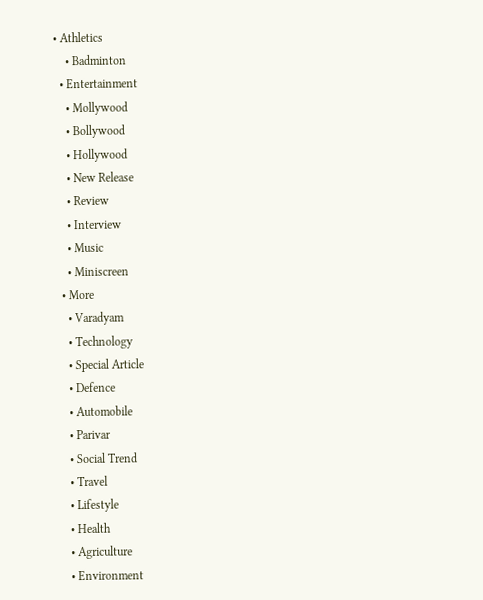• Athletics
    • Badminton
  • Entertainment
    • Mollywood
    • Bollywood
    • Hollywood
    • New Release
    • Review
    • Interview
    • Music
    • Miniscreen
  • More
    • Varadyam
    • Technology
    • Special Article
    • Defence
    • Automobile
    • Parivar
    • Social Trend
    • Travel
    • Lifestyle
    • Health
    • Agriculture
    • Environment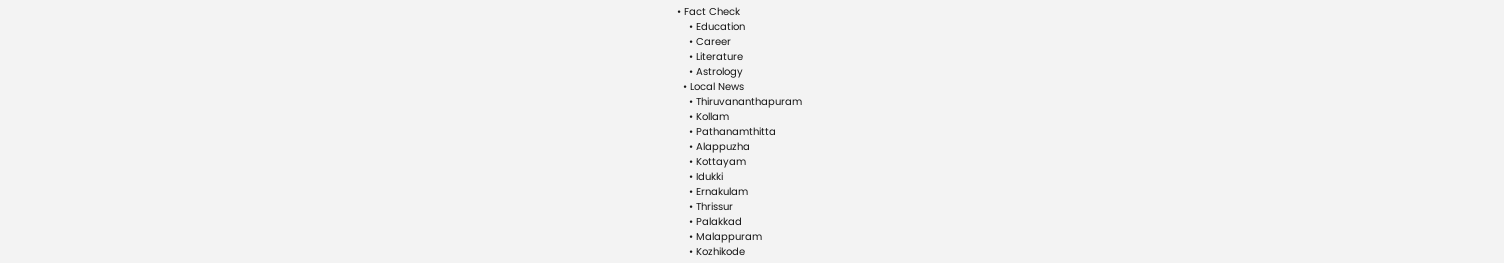• Fact Check
    • Education
    • Career
    • Literature
    • Astrology
  • Local News
    • Thiruvananthapuram
    • Kollam
    • Pathanamthitta
    • Alappuzha
    • Kottayam
    • Idukki
    • Ernakulam
    • Thrissur
    • Palakkad
    • Malappuram
    • Kozhikode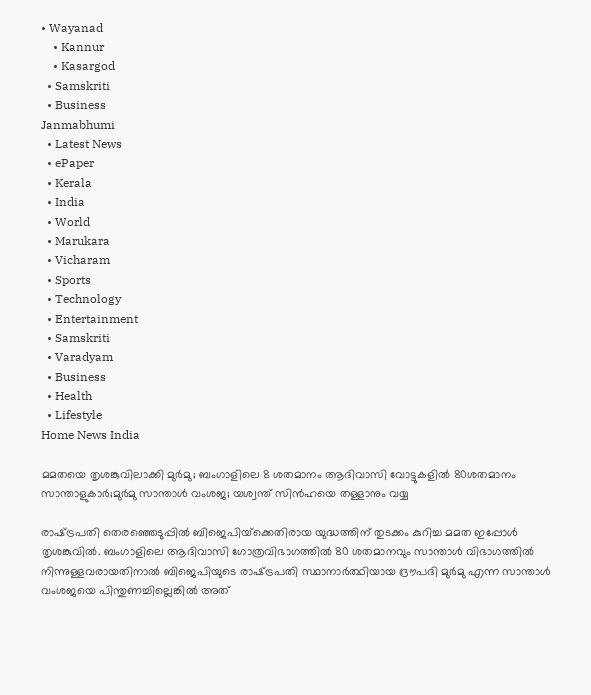• Wayanad
    • Kannur
    • Kasargod
  • Samskriti
  • Business
Janmabhumi
  • Latest News
  • ePaper
  • Kerala
  • India
  • World
  • Marukara
  • Vicharam
  • Sports
  • Technology
  • Entertainment
  • Samskriti
  • Varadyam
  • Business
  • Health
  • Lifestyle
Home News India

മമതയെ തൃശങ്കുവിലാക്കി മുര്‍മു; ബംഗാളിലെ 8 ശതമാനം ആദിവാസി വോട്ടുകളില്‍ 80ശതമാനം സാന്താളുകാര്‍;മുര്‍മു സാന്താള്‍ വംശജ; യശ്വന്ത് സിന്‍ഹയെ തള്ളാനും വയ്യ

രാഷ്‌ട്രപതി തെരഞ്ഞെടുപ്പില്‍ ബിജെപിയ്‌ക്കെതിരായ യുദ്ധത്തിന് തുടക്കം കുറിച്ച മമത ഇപ്പോള്‍ തൃശങ്കുവില്‍. ബംഗാളിലെ ആദിവാസി ഗോത്രവിഭാഗത്തില്‍ 80 ശതമാനവും സാന്താള്‍ വിഭാഗത്തില്‍ നിന്നുള്ളവരായതിനാല്‍ ബിജെപിയുടെ രാഷ്‌ട്രപതി സ്ഥാനാര്‍ത്ഥിയായ ദ്രൗപദി മുര്‍മു എന്ന സാന്താള്‍ വംശജയെ പിന്തുണച്ചില്ലെങ്കില്‍ അത്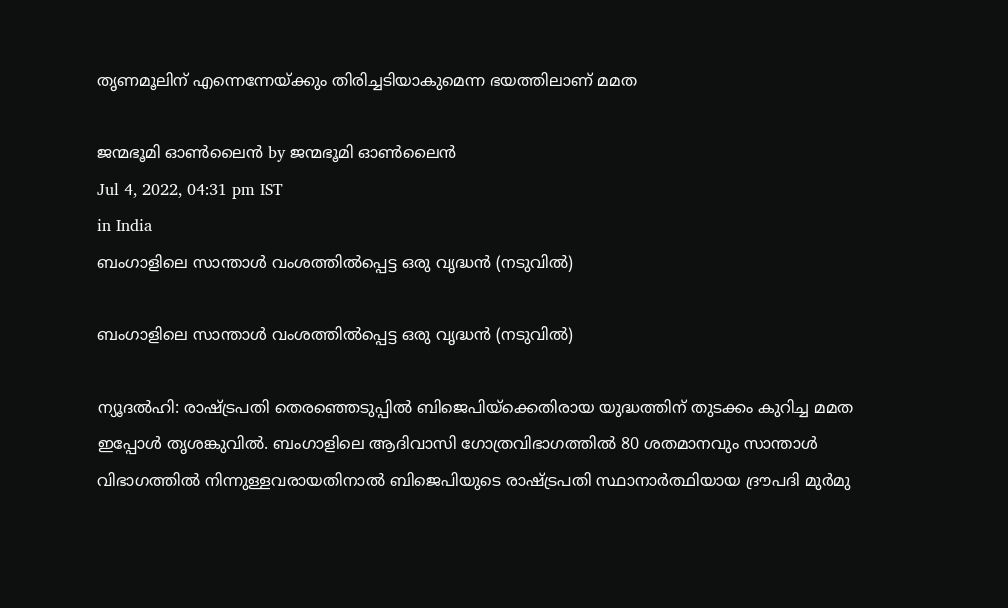തൃണമൂലിന് എന്നെന്നേയ്‌ക്കും തിരിച്ചടിയാകുമെന്ന ഭയത്തിലാണ് മമത

ജന്മഭൂമി ഓണ്‍ലൈന്‍ by ജന്മഭൂമി ഓണ്‍ലൈന്‍
Jul 4, 2022, 04:31 pm IST
in India
ബംഗാളിലെ സാന്താള്‍ വംശത്തില്‍പ്പെട്ട ഒരു വൃദ്ധന്‍ (നടുവില്‍)

ബംഗാളിലെ സാന്താള്‍ വംശത്തില്‍പ്പെട്ട ഒരു വൃദ്ധന്‍ (നടുവില്‍)

ന്യൂദല്‍ഹി: രാഷ്‌ട്രപതി തെരഞ്ഞെടുപ്പില്‍ ബിജെപിയ്‌ക്കെതിരായ യുദ്ധത്തിന് തുടക്കം കുറിച്ച മമത ഇപ്പോള്‍ തൃശങ്കുവില്‍. ബംഗാളിലെ ആദിവാസി ഗോത്രവിഭാഗത്തില്‍ 80 ശതമാനവും സാന്താള്‍ വിഭാഗത്തില്‍ നിന്നുള്ളവരായതിനാല്‍ ബിജെപിയുടെ രാഷ്‌ട്രപതി സ്ഥാനാര്‍ത്ഥിയായ ദ്രൗപദി മുര്‍മു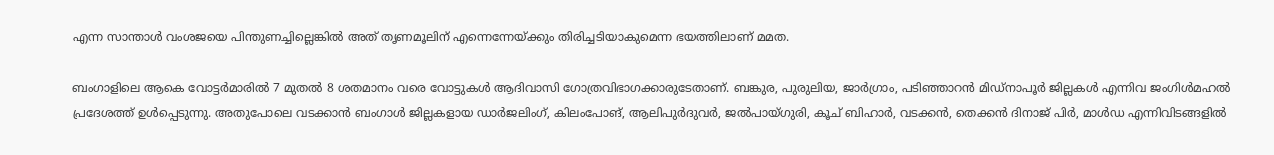എന്ന സാന്താള്‍ വംശജയെ പിന്തുണച്ചില്ലെങ്കില്‍ അത് തൃണമൂലിന് എന്നെന്നേയ്‌ക്കും തിരിച്ചടിയാകുമെന്ന ഭയത്തിലാണ് മമത.

ബംഗാളിലെ ആകെ വോട്ടര്‍മാരില്‍ 7 മുതല്‍ 8 ശതമാനം വരെ വോട്ടുകള്‍ ആദിവാസി ഗോത്രവിഭാഗക്കാരുടേതാണ്. ബങ്കുര, പുരുലിയ, ജാര്‍ഗ്രാം, പടിഞ്ഞാറന്‍ മിഡ്നാപൂര്‍ ജില്ലകള്‍ എന്നിവ ജംഗിള്‍മഹല്‍ പ്രദേശത്ത് ഉള്‍പ്പെടുന്നു. അതുപോലെ വടക്കാന്‍ ബംഗാള്‍ ജില്ലകളായ ഡാര്‍ജലിംഗ്, കിലംപോങ്, ആലിപുര്‍ദുവര്‍, ജല്‍പായ്ഗുരി, കൂച് ബിഹാര്‍, വടക്കന്‍, തെക്കന്‍ ദിനാജ് പിര്‍, മാള്‍ഡ എന്നിവിടങ്ങളില്‍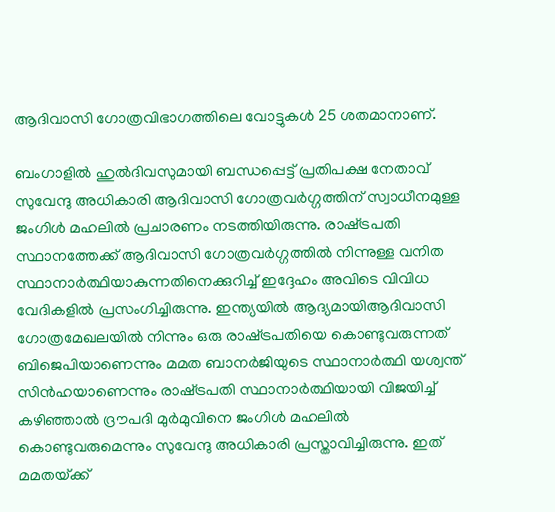ആദിവാസി ഗോത്രവിഭാഗത്തിലെ വോട്ടുകള്‍ 25 ശതമാനാണ്.

ബംഗാളില്‍ ഹുല്‍ദിവസുമായി ബന്ധപ്പെട്ട് പ്രതിപക്ഷ നേതാവ് സുവേന്ദു അധികാരി ആദിവാസി ഗോത്രവര്‍ഗ്ഗത്തിന് സ്വാധീനമുള്ള ജംഗിള്‍ മഹലില്‍ പ്രചാരണം നടത്തിയിരുന്നു. രാഷ്‌ട്രപതി സ്ഥാനത്തേക്ക് ആദിവാസി ഗോത്രവര്‍ഗ്ഗത്തില്‍ നിന്നുള്ള വനിത സ്ഥാനാര്‍ത്ഥിയാകുന്നതിനെക്കുറിച്ച് ഇദ്ദേഹം അവിടെ വിവിധ വേദികളില്‍ പ്രസംഗിച്ചിരുന്നു. ഇന്ത്യയില്‍ ആദ്യമായിആദിവാസി ഗോത്രമേഖലയില്‍ നിന്നും ഒരു രാഷ്‌ട്രപതിയെ കൊണ്ടുവരുന്നത് ബിജെപിയാണെന്നും മമത ബാനര്‍ജിയുടെ സ്ഥാനാര്‍ത്ഥി യശ്വന്ത് സിന്‍ഹയാണെന്നും രാഷ്‌ട്രപതി സ്ഥാനാര്‍ത്ഥിയായി വിജയിച്ച് കഴിഞ്ഞാല്‍ ദ്രൗപദി മുര്‍മുവിനെ ജംഗിള്‍ മഹലില്‍ കൊണ്ടുവരുമെന്നും സുവേന്ദു അധികാരി പ്രസ്താവിച്ചിരുന്നു. ഇത് മമതയ്‌ക്ക്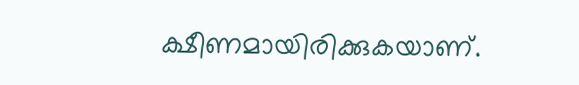ക്ഷീണമായിരിക്കുകയാണ്.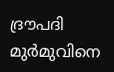ദ്രൗപദി മുര്‍മുവിനെ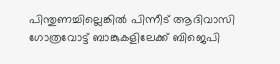പിന്തുണച്ചില്ലെങ്കില്‍ പിന്നീട് ആദിവാസി ഗോത്രവോട്ട് ബാങ്കുകളിലേക്ക് ബിജെപി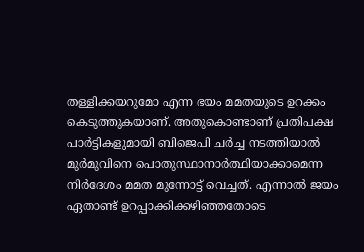തള്ളിക്കയറുമോ എന്ന ഭയം മമതയുടെ ഉറക്കം കെടുത്തുകയാണ്. അതുകൊണ്ടാണ് പ്രതിപക്ഷ പാര്‍ട്ടികളുമായി ബിജെപി ചര്‍ച്ച നടത്തിയാല്‍ മുര്‍മുവിനെ പൊതുസ്ഥാനാര്‍ത്ഥിയാക്കാമെന്ന നിര്‍ദേശം മമത മുന്നോട്ട് വെച്ചത്. എന്നാല്‍ ജയം ഏതാണ്ട് ഉറപ്പാക്കിക്കഴിഞ്ഞതോടെ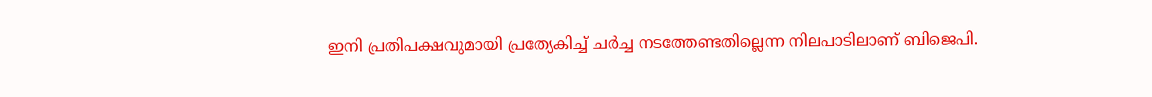ഇനി പ്രതിപക്ഷവുമായി പ്രത്യേകിച്ച് ചര്‍ച്ച നടത്തേണ്ടതില്ലെന്ന നിലപാടിലാണ് ബിജെപി.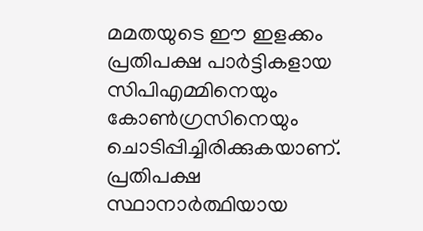മമതയുടെ ഈ ഇളക്കം പ്രതിപക്ഷ പാര്‍ട്ടികളായ സിപിഎമ്മിനെയും കോണ്‍ഗ്രസിനെയും ചൊടിപ്പിച്ചിരിക്കുകയാണ്. പ്രതിപക്ഷ സ്ഥാനാര്‍ത്ഥിയായ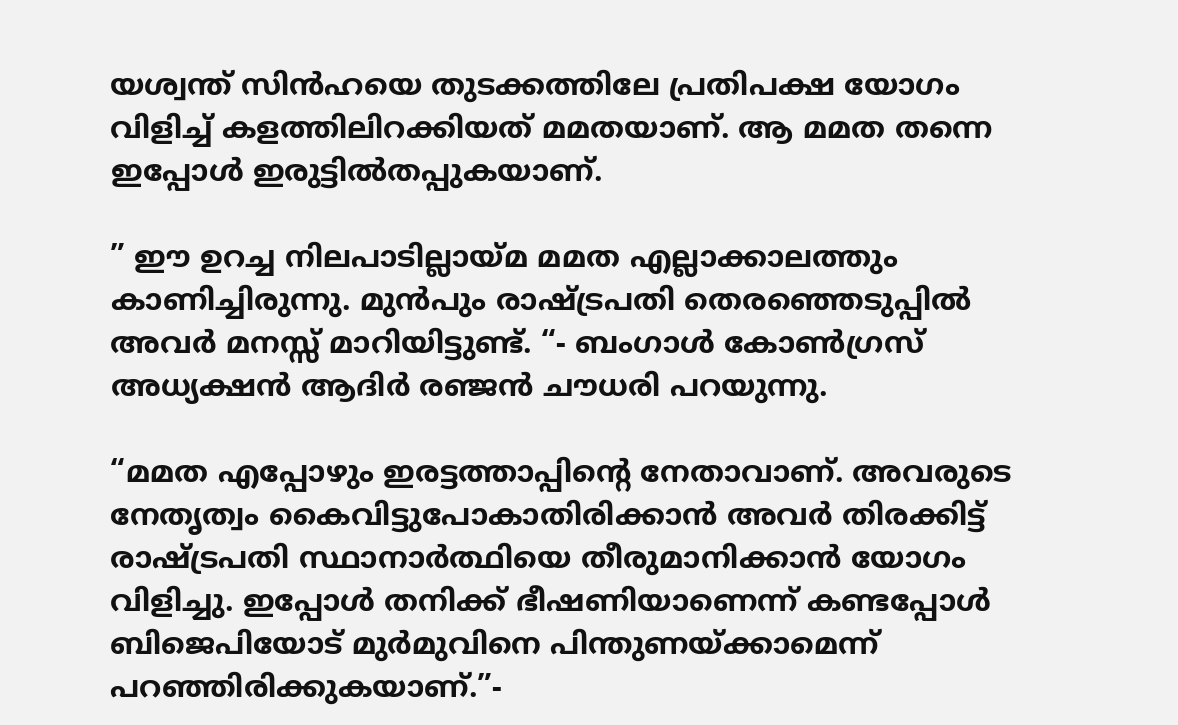യശ്വന്ത് സിന്‍ഹയെ തുടക്കത്തിലേ പ്രതിപക്ഷ യോഗം വിളിച്ച് കളത്തിലിറക്കിയത് മമതയാണ്. ആ മമത തന്നെ ഇപ്പോള്‍ ഇരുട്ടില്‍തപ്പുകയാണ്.

” ഈ ഉറച്ച നിലപാടില്ലായ്‌മ മമത എല്ലാക്കാലത്തും കാണിച്ചിരുന്നു. മുന്‍പും രാഷ്‌ട്രപതി തെരഞ്ഞെടുപ്പില്‍ അവര്‍ മനസ്സ് മാറിയിട്ടുണ്ട്. “- ബംഗാള്‍ കോണ്‍ഗ്രസ് അധ്യക്ഷന്‍ ആദിര്‍ രഞ്ജന്‍ ചൗധരി പറയുന്നു.

“മമത എപ്പോഴും ഇരട്ടത്താപ്പിന്റെ നേതാവാണ്. അവരുടെ നേതൃത്വം കൈവിട്ടുപോകാതിരിക്കാന്‍ അവര്‍ തിരക്കിട്ട് രാഷ്‌ട്രപതി സ്ഥാനാര്‍ത്ഥിയെ തീരുമാനിക്കാന്‍ യോഗം വിളിച്ചു. ഇപ്പോള്‍ തനിക്ക് ഭീഷണിയാണെന്ന് കണ്ടപ്പോള്‍ ബിജെപിയോട് മുര്‍മുവിനെ പിന്തുണയ്‌ക്കാമെന്ന് പറഞ്ഞിരിക്കുകയാണ്.”-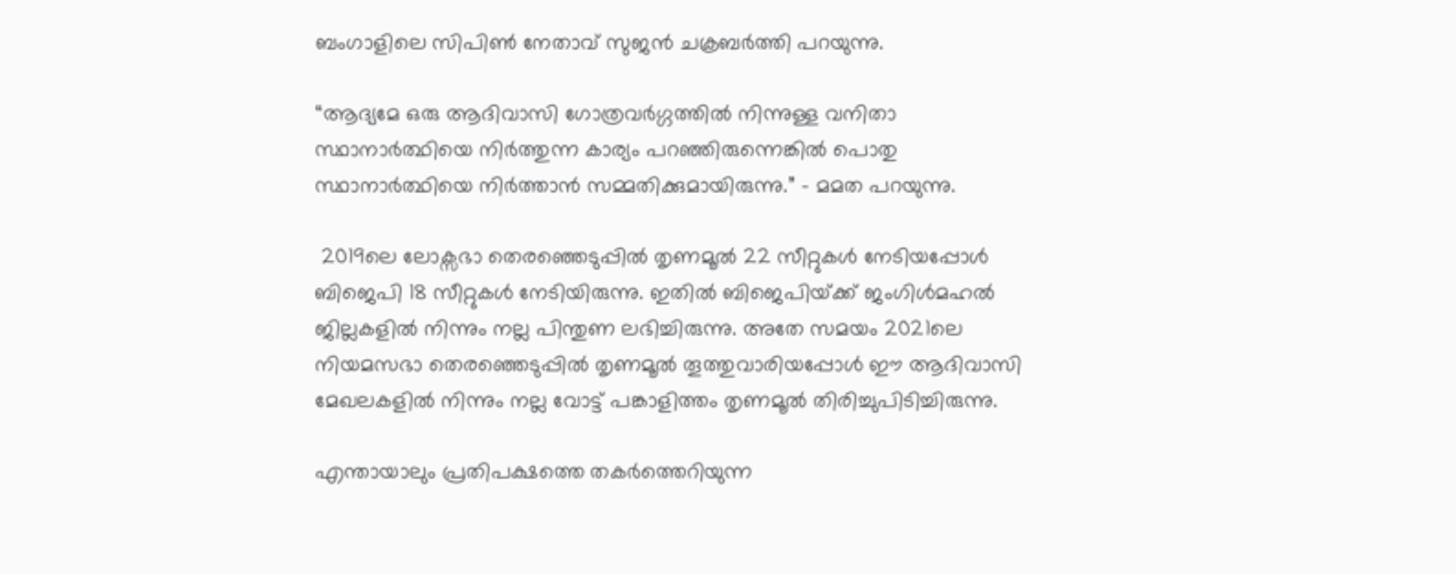ബംഗാളിലെ സിപിൺ നേതാവ് സുജന്‍ ചക്രബര്‍ത്തി പറയുന്നു.

“ആദ്യമേ ഒരു ആദിവാസി ഗോത്രവര്‍ഗ്ഗത്തില്‍ നിന്നുള്ള വനിതാ  സ്ഥാനാര്‍ത്ഥിയെ നിര്‍ത്തുന്ന കാര്യം പറഞ്ഞിരുന്നെങ്കില്‍ പൊതു സ്ഥാനാര്‍ത്ഥിയെ നിര്‍ത്താന്‍ സമ്മതിക്കുമായിരുന്നു.” – മമത പറയുന്നു.

 2019ലെ ലോക്സഭാ തെര‍ഞ്ഞെടുപ്പില്‍ തൃണമൂല്‍ 22 സീറ്റുകള്‍ നേടിയപ്പോള്‍ ബിജെപി 18 സീറ്റുകള്‍ നേടിയിരുന്നു. ഇതില്‍ ബിജെപിയ്‌ക്ക് ജംഗിള്‍മഹല്‍ ജില്ലകളില്‍ നിന്നും നല്ല പിന്തുണ ലഭിച്ചിരുന്നു. അതേ സമയം 2021ലെ നിയമസഭാ തെരഞ്ഞെടുപ്പില്‍ തൃണമൂല്‍ തൂത്തുവാരിയപ്പോള്‍ ഈ ആദിവാസി മേഖലകളില്‍ നിന്നും നല്ല വോട്ട് പങ്കാളിത്തം തൃണമൂല്‍ തിരിച്ചുപിടിച്ചിരുന്നു.

എന്തായാലും പ്രതിപക്ഷത്തെ തകര്‍ത്തെറിയുന്ന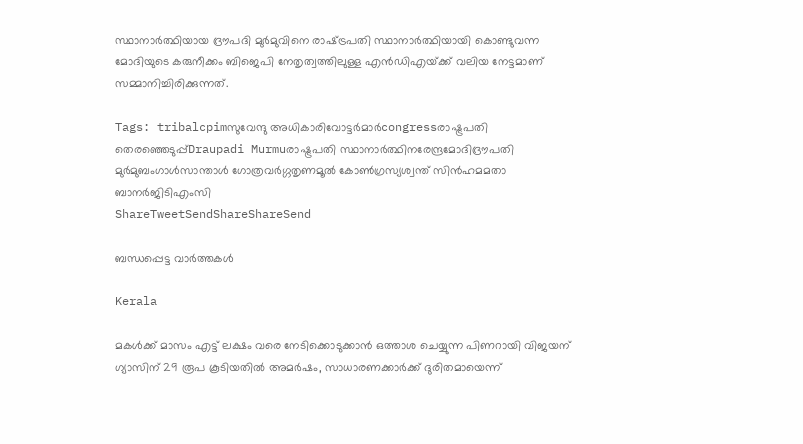സ്ഥാനാര്‍ത്ഥിയായ ദ്രൗപദി മുര്‍മുവിനെ രാഷ്‌ട്രപതി സ്ഥാനാര്‍ത്ഥിയായി കൊണ്ടുവന്ന മോദിയുടെ കരുനീക്കം ബിജെപി നേതൃത്വത്തിലുള്ള എന്‍ഡിഎയ്‌ക്ക് വലിയ നേട്ടമാണ് സമ്മാനിച്ചിരിക്കുന്നത്.

Tags: tribalcpimസുവേന്ദു അധികാരിവോട്ടര്‍മാര്‍congressരാഷ്ട്രപതി തെരഞ്ഞെടുപ്പ്Draupadi Murmuരാഷ്ട്രപതി സ്ഥാനാര്‍ത്ഥിനരേന്ദ്രമോദിദ്രൗപതി മുര്‍മുബംഗാള്‍സാന്താള്‍ ഗോത്രവര്‍ഗ്ഗതൃണമൂല്‍ കോണ്‍ഗ്രസ്യശ്വന്ത് സിന്‍ഹമമതാ ബാനര്‍ജിടിഎംസി
ShareTweetSendShareShareSend

ബന്ധപ്പെട്ട വാര്‍ത്തകള്‍

Kerala

മകള്‍ക്ക് മാസം എട്ട് ലക്ഷം വരെ നേടിക്കൊടുക്കാന്‍ ഒത്താശ ചെയ്യുന്ന പിണറായി വിജയന് ഗ്യാസിന് 29 രൂപ കൂടിയതില്‍ അമര്‍ഷം, സാധാരണക്കാര്‍ക്ക് ദുരിതമായെന്ന്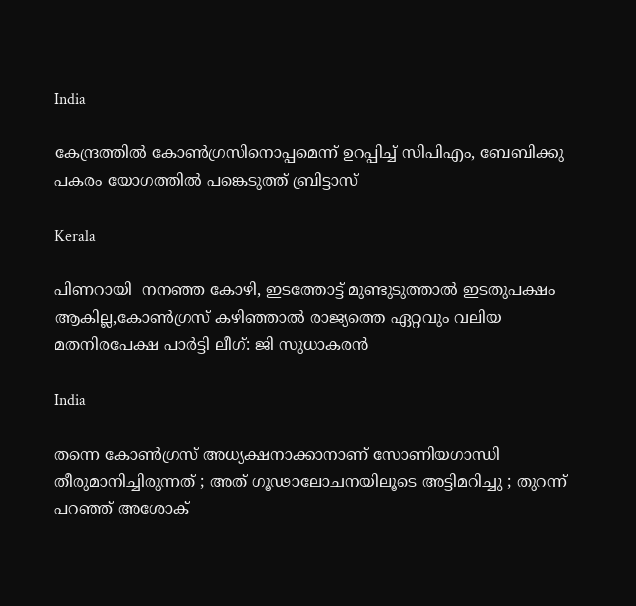India

കേന്ദ്രത്തില്‍ കോണ്‍ഗ്രസിനൊപ്പമെന്ന് ഉറപ്പിച്ച് സിപിഎം, ബേബിക്കു പകരം യോഗത്തില്‍ പങ്കെടുത്ത് ബ്രിട്ടാസ്

Kerala

പിണറായി  നനഞ്ഞ കോഴി, ഇടത്തോട്ട് മുണ്ടുടുത്താല്‍ ഇടതുപക്ഷം ആകില്ല,കോണ്‍ഗ്രസ് കഴിഞ്ഞാല്‍ രാജ്യത്തെ ഏറ്റവും വലിയ മതനിരപേക്ഷ പാര്‍ട്ടി ലീഗ്: ജി സുധാകരന്‍

India

തന്നെ കോൺഗ്രസ് അധ്യക്ഷനാക്കാനാണ് സോണിയഗാന്ധി തീരുമാനിച്ചിരുന്നത് ; അത് ഗൂഢാലോചനയിലൂടെ അട്ടിമറിച്ചു ; തുറന്ന് പറഞ്ഞ് അശോക്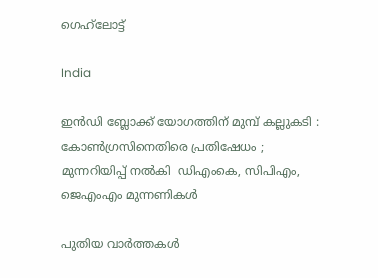ഗെഹ്‌ലോട്ട്

India

ഇൻഡി ബ്ലോക്ക് യോഗത്തിന് മുമ്പ് കല്ലുകടി : കോൺഗ്രസിനെതിരെ പ്രതിഷേധം ; മുന്നറിയിപ്പ് നൽകി  ഡിഎംകെ, സിപിഎം, ജെഎംഎം മുന്നണികൾ

പുതിയ വാര്‍ത്തകള്‍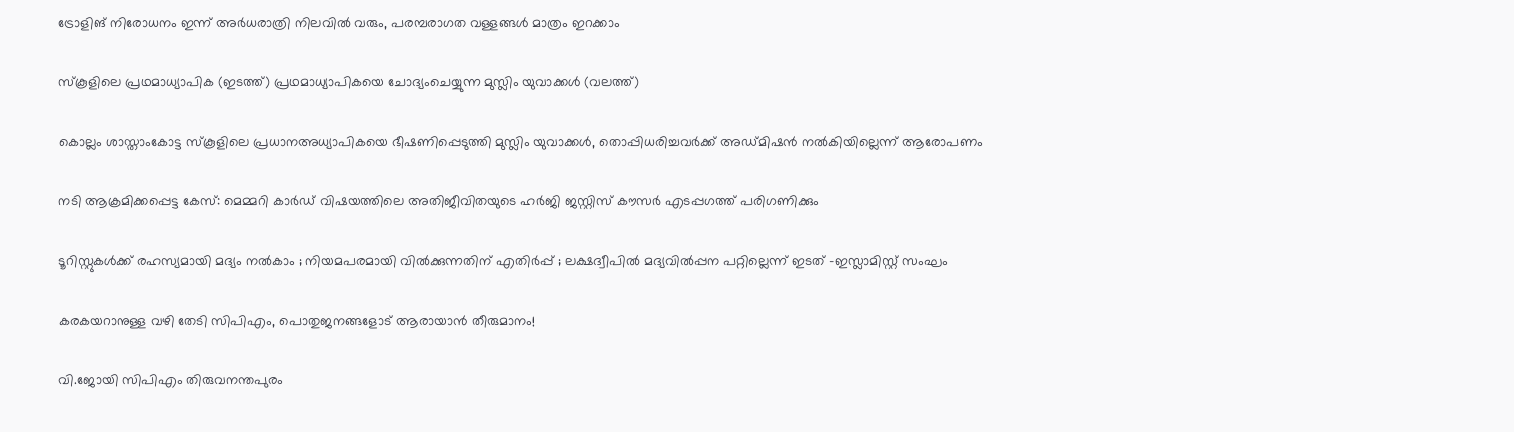ട്രോളിങ് നിരോധനം ഇന്ന് അര്‍ധരാത്രി നിലവില്‍ വരും, പരമ്പരാഗത വള്ളങ്ങള്‍ മാത്രം ഇറക്കാം

സ്കൂളിലെ പ്രഥമാധ്യാപിക (ഇടത്ത്) പ്രഥമാധ്യാപികയെ ചോദ്യംചെയ്യുന്ന മുസ്ലിം യുവാക്കള്‍ (വലത്ത്)

കൊല്ലം ശാസ്താംകോട്ട സ്കൂളിലെ പ്രധാനഅധ്യാപികയെ ഭീഷണിപ്പെടുത്തി മുസ്ലിം യുവാക്കള്‍, തൊപ്പിധരിച്ചവര്‍ക്ക് അഡ്മിഷന്‍ നല്‍കിയില്ലെന്ന് ആരോപണം

നടി ആക്രമിക്കപ്പെട്ട കേസ്: മെമ്മറി കാര്‍ഡ് വിഷയത്തിലെ അതിജീവിതയുടെ ഹര്‍ജി ജസ്റ്റിസ് കൗസര്‍ എടപ്പഗത്ത് പരിഗണിക്കും

ടൂറിസ്റ്റുകൾക്ക് രഹസ്യമായി മദ്യം നൽകാം ; നിയമപരമായി വിൽക്കുന്നതിന് എതിർപ്പ് ; ലക്ഷദ്വീപിൽ മദ്യവിൽപ്പന പറ്റില്ലെന്ന് ഇടത് -ഇസ്ലാമിസ്റ്റ് സംഘം

കരകയറാനുള്ള വഴി തേടി സിപിഎം, പൊതുജനങ്ങളോട് ആരായാന്‍ തീരുമാനം!

വി.ജോയി സിപിഎം തിരുവനന്തപുരം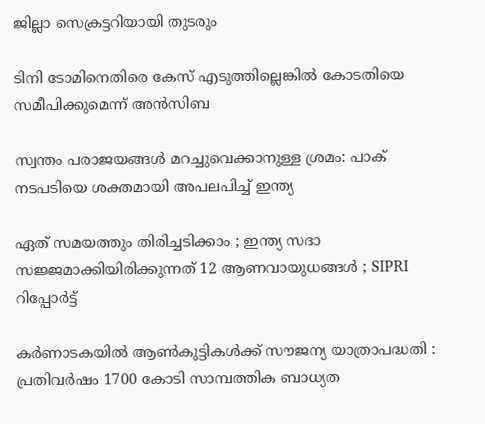ജില്ലാ സെക്രട്ടറിയായി തുടരും

ടിനി ടോമിനെതിരെ കേസ് എടുത്തില്ലെങ്കില്‍ കോടതിയെ സമീപിക്കുമെന്ന് അന്‍സിബ

സ്വന്തം പരാജയങ്ങള്‍ മറച്ചുവെക്കാനുള്ള ശ്രമം: പാക് നടപടിയെ ശക്തമായി അപലപിച്ച് ഇന്ത്യ

ഏത് സമയത്തും തിരിച്ചടിക്കാം ; ഇന്ത്യ സദാ സജ്ജമാക്കിയിരിക്കുന്നത് 12 ആണവായുധങ്ങൾ ; SIPRI റിപ്പോർട്ട്

കര്‍ണാടകയില്‍ ആണ്‍കുട്ടികള്‍ക്ക് സൗജന്യ യാത്രാപദ്ധതി : പ്രതിവര്‍ഷം 1700 കോടി സാമ്പത്തിക ബാധ്യത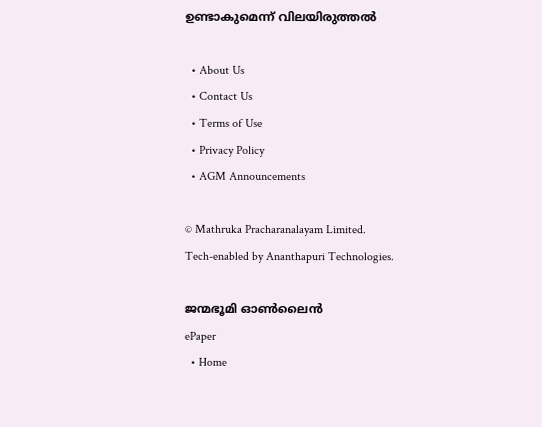ഉണ്ടാകുമെന്ന് വിലയിരുത്തല്‍

  • About Us
  • Contact Us
  • Terms of Use
  • Privacy Policy
  • AGM Announcements

© Mathruka Pracharanalayam Limited.
Tech-enabled by Ananthapuri Technologies.

ജന്മഭൂമി ഓണ്‍ലൈന്‍
ePaper
  • Home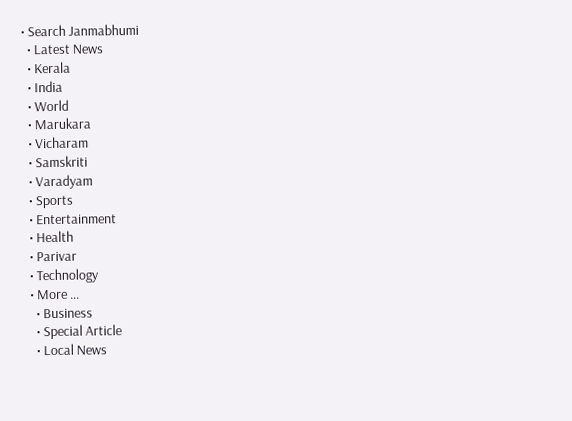• Search Janmabhumi
  • Latest News
  • Kerala
  • India
  • World
  • Marukara
  • Vicharam
  • Samskriti
  • Varadyam
  • Sports
  • Entertainment
  • Health
  • Parivar
  • Technology
  • More …
    • Business
    • Special Article
    • Local News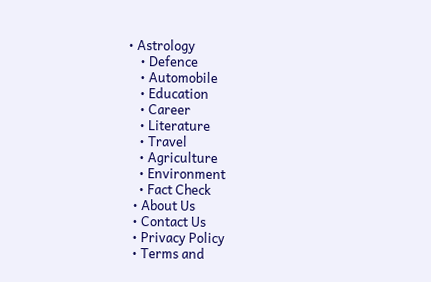• Astrology
    • Defence
    • Automobile
    • Education
    • Career
    • Literature
    • Travel
    • Agriculture
    • Environment
    • Fact Check
  • About Us
  • Contact Us
  • Privacy Policy
  • Terms and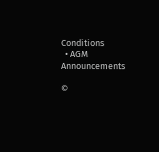Conditions
  • AGM Announcements

©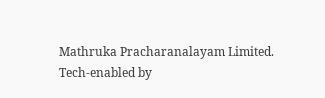Mathruka Pracharanalayam Limited.
Tech-enabled by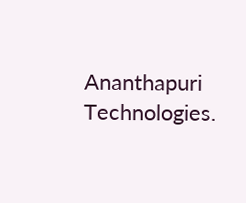Ananthapuri Technologies.